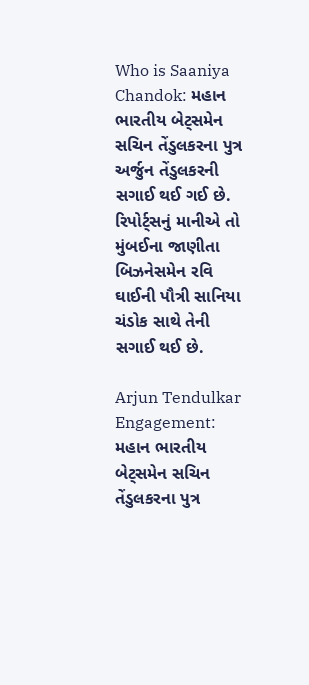Who is Saaniya Chandok: મહાન ભારતીય બેટ્સમેન સચિન તેંડુલકરના પુત્ર અર્જુન તેંડુલકરની સગાઈ થઈ ગઈ છે. રિપોર્ટ્સનું માનીએ તો મુંબઈના જાણીતા બિઝનેસમેન રવિ ઘાઈની પૌત્રી સાનિયા ચંડોક સાથે તેની સગાઈ થઈ છે.

Arjun Tendulkar Engagement: મહાન ભારતીય બેટ્સમેન સચિન તેંડુલકરના પુત્ર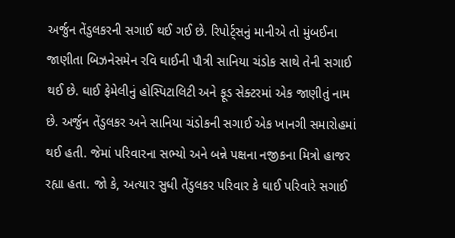અર્જુન તેંડુલકરની સગાઈ થઈ ગઈ છે. રિપોર્ટ્સનું માનીએ તો મુંબઈના જાણીતા બિઝનેસમેન રવિ ઘાઈની પૌત્રી સાનિયા ચંડોક સાથે તેની સગાઈ થઈ છે. ઘાઈ ફેમેલીનું હોસ્પિટાલિટી અને ફૂડ સેક્ટરમાં એક જાણીતું નામ છે. અર્જુન તેંડુલકર અને સાનિયા ચંડોકની સગાઈ એક ખાનગી સમારોહમાં થઈ હતી. જેમાં પરિવારના સભ્યો અને બન્ને પક્ષના નજીકના મિત્રો હાજર રહ્યા હતા. જો કે, અત્યાર સુધી તેંડુલકર પરિવાર કે ઘાઈ પરિવારે સગાઈ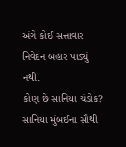અંગે કોઈ સત્તાવાર નિવેદન બહાર પાડ્યું નથી.
કોણ છે સાનિયા ચંડોક?
સાનિયા મુંબઈના સૌથી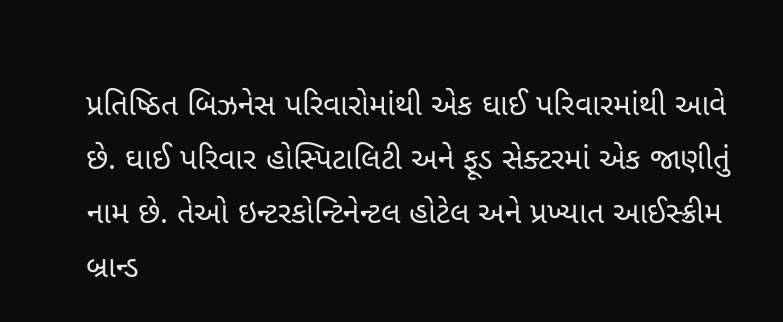પ્રતિષ્ઠિત બિઝનેસ પરિવારોમાંથી એક ઘાઈ પરિવારમાંથી આવે છે. ઘાઈ પરિવાર હોસ્પિટાલિટી અને ફૂડ સેક્ટરમાં એક જાણીતું નામ છે. તેઓ ઇન્ટરકોન્ટિનેન્ટલ હોટેલ અને પ્રખ્યાત આઈસ્ક્રીમ બ્રાન્ડ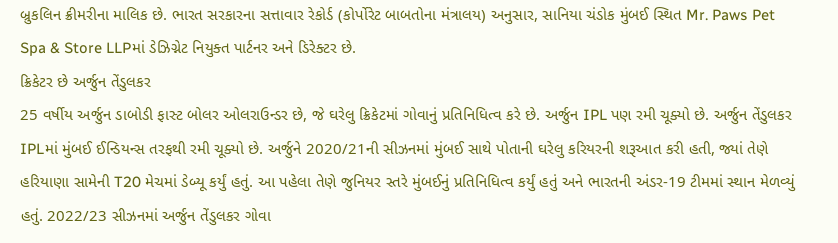બ્રુકલિન ક્રીમરીના માલિક છે. ભારત સરકારના સત્તાવાર રેકોર્ડ (કોર્પોરેટ બાબતોના મંત્રાલય) અનુસાર, સાનિયા ચંડોક મુંબઈ સ્થિત Mr. Paws Pet Spa & Store LLPમાં ડેઝિગ્નેટ નિયુક્ત પાર્ટનર અને ડિરેક્ટર છે.
ક્રિકેટર છે અર્જુન તેંડુલકર
25 વર્ષીય અર્જુન ડાબોડી ફાસ્ટ બોલર ઓલરાઉન્ડર છે, જે ઘરેલુ ક્રિકેટમાં ગોવાનું પ્રતિનિધિત્વ કરે છે. અર્જુન IPL પણ રમી ચૂક્યો છે. અર્જુન તેંડુલકર IPLમાં મુંબઈ ઈન્ડિયન્સ તરફથી રમી ચૂક્યો છે. અર્જુને 2020/21ની સીઝનમાં મુંબઈ સાથે પોતાની ઘરેલુ કરિયરની શરૂઆત કરી હતી, જ્યાં તેણે હરિયાણા સામેની T20 મેચમાં ડેબ્યૂ કર્યું હતું. આ પહેલા તેણે જુનિયર સ્તરે મુંબઈનું પ્રતિનિધિત્વ કર્યું હતું અને ભારતની અંડર-19 ટીમમાં સ્થાન મેળવ્યું હતું. 2022/23 સીઝનમાં અર્જુન તેંડુલકર ગોવા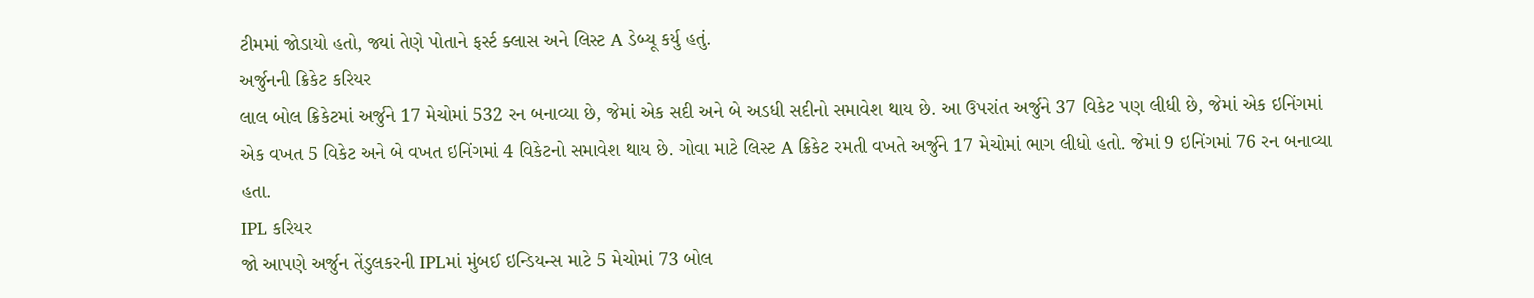ટીમમાં જોડાયો હતો, જ્યાં તેણે પોતાને ફર્સ્ટ ક્લાસ અને લિસ્ટ A ડેબ્યૂ કર્યુ હતું.
અર્જુનની ક્રિકેટ કરિયર
લાલ બોલ ક્રિકેટમાં અર્જુને 17 મેચોમાં 532 રન બનાવ્યા છે, જેમાં એક સદી અને બે અડધી સદીનો સમાવેશ થાય છે. આ ઉપરાંત અર્જુને 37 વિકેટ પણ લીધી છે, જેમાં એક ઇનિંગમાં એક વખત 5 વિકેટ અને બે વખત ઇનિંગમાં 4 વિકેટનો સમાવેશ થાય છે. ગોવા માટે લિસ્ટ A ક્રિકેટ રમતી વખતે અર્જુને 17 મેચોમાં ભાગ લીધો હતો. જેમાં 9 ઇનિંગમાં 76 રન બનાવ્યા હતા.
IPL કરિયર
જો આપણે અર્જુન તેંડુલકરની IPLમાં મુંબઈ ઇન્ડિયન્સ માટે 5 મેચોમાં 73 બોલ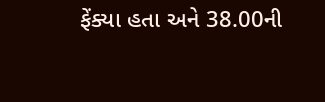ફેંક્યા હતા અને 38.00ની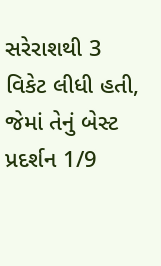સરેરાશથી 3 વિકેટ લીધી હતી, જેમાં તેનું બેસ્ટ પ્રદર્શન 1/9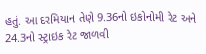હતું. આ દરમિયાન તેણે 9.36નો ઇકોનોમી રેટ અને 24.3નો સ્ટ્રાઇક રેટ જાળવી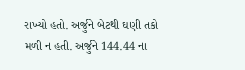રાખ્યો હતો. અર્જુને બેટથી ઘણી તકો મળી ન હતી. અર્જુને 144.44 ના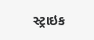સ્ટ્રાઇક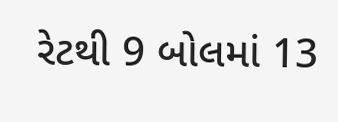રેટથી 9 બોલમાં 13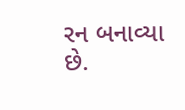રન બનાવ્યા છે.